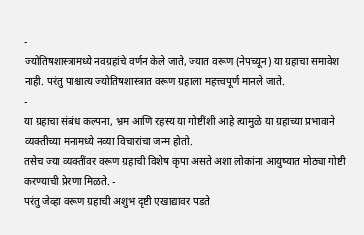-
ज्योतिषशास्त्रामध्ये नवग्रहांचे वर्णन केले जाते, ज्यात वरूण (नेपच्यून) या ग्रहाचा समावेश नाही. परंतु पाश्चात्य ज्योतिषशास्त्रात वरूण ग्रहाला महत्त्वपूर्ण मानले जाते.
-
या ग्रहाचा संबंध कल्पना, भ्रम आणि रहस्य या गोष्टींशी आहे त्यामुळे या ग्रहाच्या प्रभावाने व्यक्तीच्या मनामध्ये नव्या विचारांचा जन्म होतो.
तसेच ज्या व्यक्तींवर वरूण ग्रहाची विशेष कृपा असते अशा लोकांना आयुष्यात मोठ्या गोष्टी करण्याची प्रेरणा मिळते. -
परंतु जेव्हा वरूण ग्रहाची अशुभ दृष्टी एखाद्यावर पडते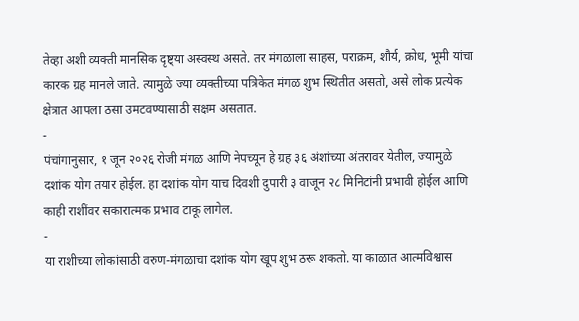तेव्हा अशी व्यक्ती मानसिक दृष्ट्या अस्वस्थ असते. तर मंगळाला साहस, पराक्रम, शौर्य, क्रोध, भूमी यांचा कारक ग्रह मानले जाते. त्यामुळे ज्या व्यक्तीच्या पत्रिकेत मंगळ शुभ स्थितीत असतो, असे लोक प्रत्येक क्षेत्रात आपला ठसा उमटवण्यासाठी सक्षम असतात.
-
पंचांगानुसार, १ जून २०२६ रोजी मंगळ आणि नेपच्यून हे ग्रह ३६ अंशांच्या अंतरावर येतील, ज्यामुळे दशांक योग तयार होईल. हा दशांक योग याच दिवशी दुपारी ३ वाजून २८ मिनिटांनी प्रभावी होईल आणि काही राशींवर सकारात्मक प्रभाव टाकू लागेल.
-
या राशीच्या लोकांसाठी वरुण-मंगळाचा दशांक योग खूप शुभ ठरू शकतो. या काळात आत्मविश्वास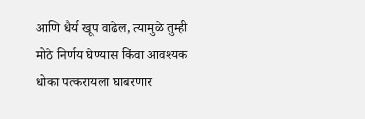आणि धैर्य खूप वाढेल, त्यामुळे तुम्ही मोठे निर्णय घेण्यास किंवा आवश्यक धोका पत्करायला घाबरणार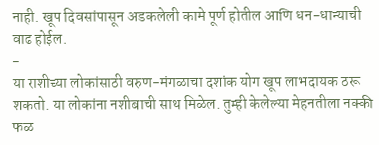नाही. खूप दिवसांपासून अडकलेली कामे पूर्ण होतील आणि धन-धान्याची वाढ होईल.
-
या राशीच्या लोकांसाठी वरुण-मंगळाचा दशांक योग खूप लाभदायक ठरू शकतो. या लोकांना नशीबाची साथ मिळेल. तुम्ही केलेल्या मेहनतीला नक्की फळ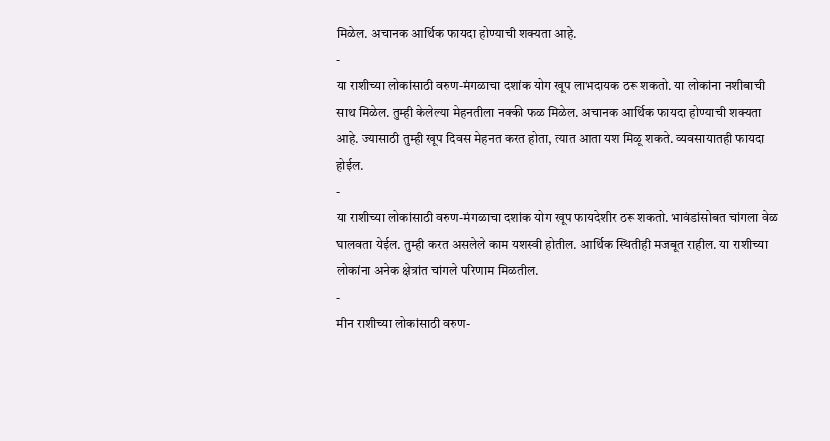मिळेल. अचानक आर्थिक फायदा होण्याची शक्यता आहे.
-
या राशीच्या लोकांसाठी वरुण-मंगळाचा दशांक योग खूप लाभदायक ठरू शकतो. या लोकांना नशीबाची साथ मिळेल. तुम्ही केलेल्या मेहनतीला नक्की फळ मिळेल. अचानक आर्थिक फायदा होण्याची शक्यता आहे. ज्यासाठी तुम्ही खूप दिवस मेहनत करत होता, त्यात आता यश मिळू शकते. व्यवसायातही फायदा होईल.
-
या राशीच्या लोकांसाठी वरुण-मंगळाचा दशांक योग खूप फायदेशीर ठरू शकतो. भावंडांसोबत चांगला वेळ घालवता येईल. तुम्ही करत असलेले काम यशस्वी होतील. आर्थिक स्थितीही मजबूत राहील. या राशीच्या लोकांना अनेक क्षेत्रांत चांगले परिणाम मिळतील.
-
मीन राशीच्या लोकांसाठी वरुण-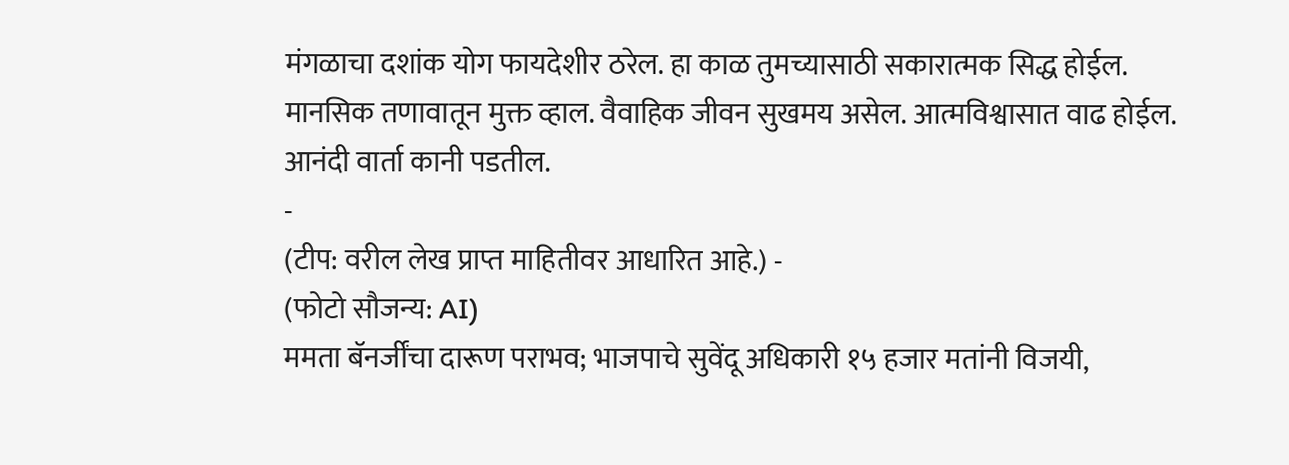मंगळाचा दशांक योग फायदेशीर ठरेल. हा काळ तुमच्यासाठी सकारात्मक सिद्ध होईल. मानसिक तणावातून मुक्त व्हाल. वैवाहिक जीवन सुखमय असेल. आत्मविश्वासात वाढ होईल. आनंदी वार्ता कानी पडतील.
-
(टीप: वरील लेख प्राप्त माहितीवर आधारित आहे.) -
(फोटो सौजन्य: AI)
ममता बॅनर्जींचा दारूण पराभव; भाजपाचे सुवेंदू अधिकारी १५ हजार मतांनी विजयी,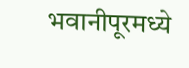भवानीपूरमध्ये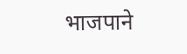भाजपाने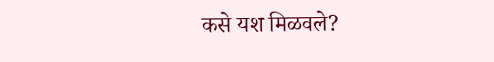कसे यश मिळवले?